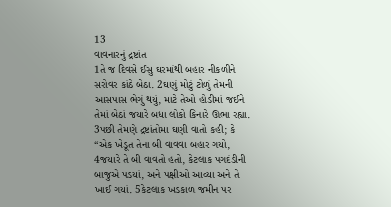13
વાવનારનું દ્રષ્ટાંત
1તે જ દિવસે ઈસુ ઘરમાંથી બહાર નીકળીને સરોવર કાંઠે બેઠા. 2ઘણું મોટું ટોળું તેમની આસપાસ ભેગું થયું, માટે તેઓ હોડીમાં જઈને તેમાં બેઠાં જયારે બધા લોકો કિનારે ઊભા રહ્યા. 3પછી તેમણે દ્રષ્ટાંતોમા ઘણી વાતો કહી; કે “એક ખેડૂત તેના બી વાવવા બહાર ગયો, 4જયારે તે બી વાવતો હતો, કેટલાક પગદંડીની બાજુએ પડયાં, અને પક્ષીઓ આવ્યા અને તે ખાઈ ગયાં. 5કેટલાક ખડકાળ જમીન પર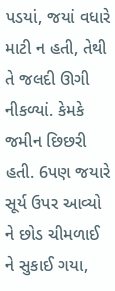પડયાં, જયાં વધારે માટી ન હતી, તેથી તે જલદી ઊગી નીકળ્યાં. કેમકે જમીન છિછરી હતી. 6પણ જયારે સૂર્ય ઉપર આવ્યો ને છોડ ચીમળાઈ ને સુકાઈ ગયા,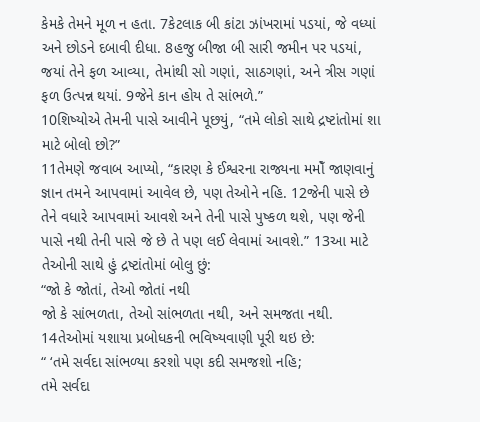કેમકે તેમને મૂળ ન હતા. 7કેટલાક બી કાંટા ઝાંખરામાં પડયાં, જે વધ્યાં અને છોડને દબાવી દીધા. 8હજુ બીજા બી સારી જમીન પર પડયાં, જયાં તેને ફળ આવ્યા, તેમાંથી સો ગણાં, સાઠગણાં, અને ત્રીસ ગણાં ફળ ઉત્પન્ન થયાં. 9જેને કાન હોય તે સાંભળે.”
10શિષ્યોએ તેમની પાસે આવીને પૂછયું, “તમે લોકો સાથે દ્રષ્ટાંતોમાં શા માટે બોલો છો?”
11તેમણે જવાબ આપ્યો, “કારણ કે ઈશ્વરના રાજ્યના મમોઁ જાણવાનું જ્ઞાન તમને આપવામાં આવેલ છે, પણ તેઓને નહિ. 12જેની પાસે છે તેને વધારે આપવામાં આવશે અને તેની પાસે પુષ્કળ થશે, પણ જેની પાસે નથી તેની પાસે જે છે તે પણ લઈ લેવામાં આવશે.” 13આ માટે તેઓની સાથે હું દ્રષ્ટાંતોમાં બોલુ છું:
“જો કે જોતાં, તેઓ જોતાં નથી
જો કે સાંભળતા, તેઓ સાંભળતા નથી, અને સમજતા નથી.
14તેઓમાં યશાયા પ્રબોધકની ભવિષ્યવાણી પૂરી થઇ છે:
“ ‘તમે સર્વદા સાંભળ્યા કરશો પણ કદી સમજશો નહિ;
તમે સર્વદા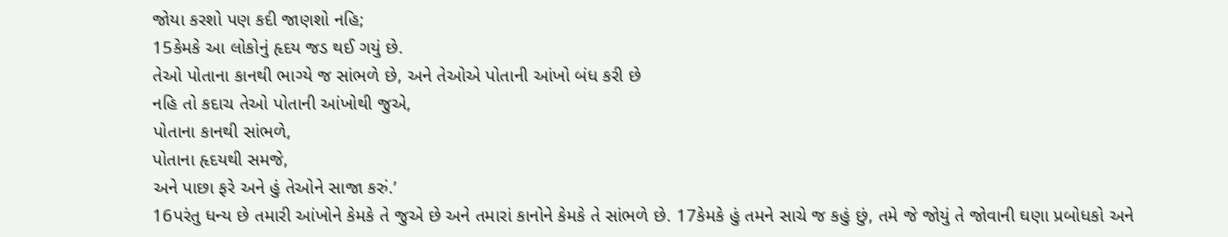જોયા કરશો પણ કદી જાણશો નહિ;
15કેમકે આ લોકોનું હૃદય જડ થઈ ગયું છે.
તેઓ પોતાના કાનથી ભાગ્યે જ સાંભળે છે, અને તેઓએ પોતાની આંખો બંધ કરી છે
નહિ તો કદાચ તેઓ પોતાની આંખોથી જુએ,
પોતાના કાનથી સાંભળે,
પોતાના હૃદયથી સમજે,
અને પાછા ફરે અને હું તેઓને સાજા કરું.’
16પરંતુ ધન્ય છે તમારી આંખોને કેમકે તે જુએ છે અને તમારાં કાનોને કેમકે તે સાંભળે છે. 17કેમકે હું તમને સાચે જ કહું છું, તમે જે જોયું તે જોવાની ઘણા પ્રબોધકો અને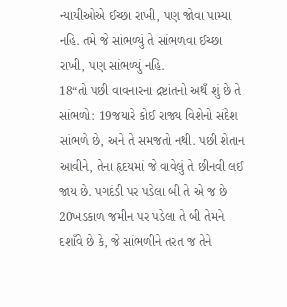ન્યાયીઓએ ઈચ્છા રાખી, પણ જોવા પામ્યા નહિ. તમે જે સાંભળ્યું તે સાંભળવા ઈચ્છા રાખી, પણ સાંભળ્યું નહિ.
18“તો પછી વાવનારના દ્રષ્ટાંતનો અથઁ શું છે તે સાંભળો: 19જયારે કોઈ રાજ્ય વિશેનો સંદેશ સાંભળે છે, અને તે સમજતો નથી. પછી શેતાન આવીને, તેના હૃદયમાં જે વાવેલું તે છીનવી લઈ જાય છે. પગદંડી પર પડેલા બી તે એ જ છે 20ખડકાળ જમીન પર પડેલા તે બી તેમને દશાઁવે છે કે, જે સાંભળીને તરત જ તેને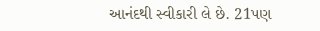આનંદથી સ્વીકારી લે છે. 21પણ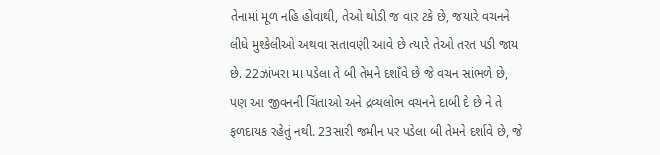તેનામાં મૂળ નહિ હોવાથી, તેઓ થોડી જ વાર ટકે છે, જયારે વચનને લીધે મુશ્કેલીઓ અથવા સતાવણી આવે છે ત્યારે તેઓ તરત પડી જાય છે. 22ઝાંખરા મા પડેલા તે બી તેમને દશાઁવે છે જે વચન સાંભળે છે, પણ આ જીવનની ચિંતાઓ અને દ્રવ્યલોભ વચનને દાબી દે છે ને તે ફળદાયક રહેતું નથી. 23સારી જમીન પર પડેલા બી તેમને દર્શાવે છે, જે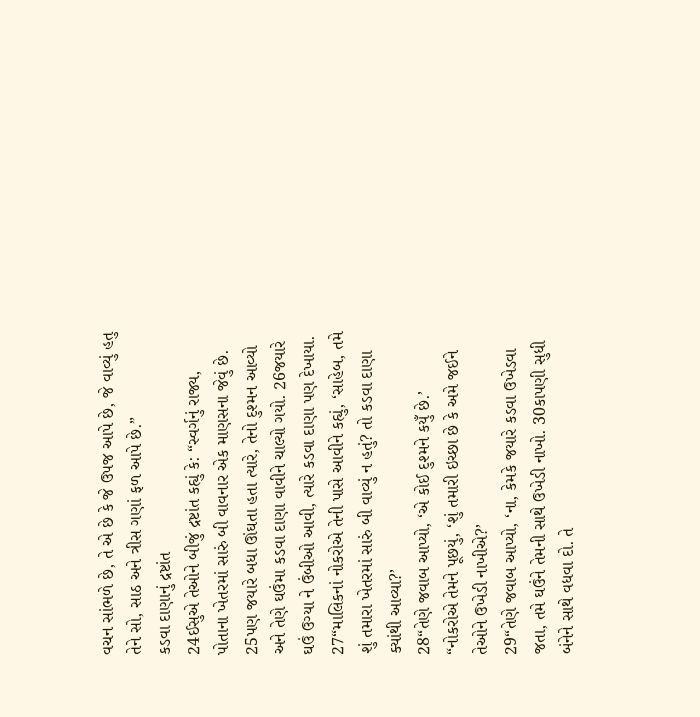વચન સાંભળે છે, તે એ છે કે જે ઉપજ આપે છે, જે વાવ્યું હતુ તેને સો, સાઠ અને ત્રીસ ગણાં ફળ આપે છે.”
કડવા દાણાનું દ્રષ્ટાંત
24ઈસુએ તેઓને બીજું દ્રષ્ટાંત કહ્યું કે: “સ્વર્ગનું રાજ્ય, પોતાના ખેતરમાં સારું બી વાવનાર એક માણસના જેવું છે. 25પણ જયારે બધા ઊંઘતા હતા ત્યારે, તેનો દુશ્મન આવ્યો અને તેણે ઘઉંમા કડવા દાણા વાવીને ચાલ્યો ગયો. 26જયારે ઘઉં ઉગ્યા ને ઉંબીઓ આવી, ત્યારે કડવા દાણા પણ દેખાયા.
27“માલિકનાં નોકરોએ તેની પાસે આવીને કહ્યું, ‘સાહેબ, તમે શું તમારા ખેતરમાં સારું બી વાવ્યું ન હતું? તો કડવા દાણા ક્યાંથી આવ્યા?’
28“તેણે જવાબ આપ્યો, ‘એ કોઈ દુશ્મને કયુઁ છે.’
“નોકરોએ તેમને પૂછયું, ‘શું તમારી ઇચ્છા છે કે અમે જઈને તેઓને ઉખેડી નાખીએ?’
29“તેણે જવાબ આપ્યો, ‘ના, કેમકે જયારે કડવા ઉખેડવા જતા, તમે ઘઉંને તેમની સાથે ઉખેડી નાખો. 30કાપણી સુધી બંનેને સાથે વધવા દો. તે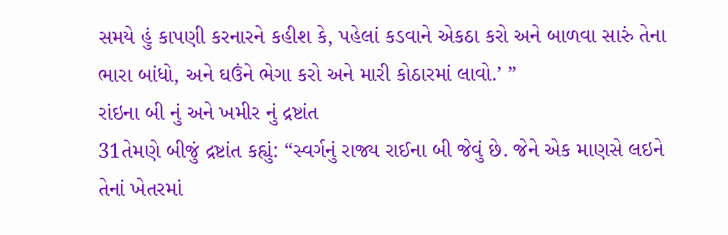સમયે હું કાપણી કરનારને કહીશ કે, પહેલાં કડવાને એકઠા કરો અને બાળવા સારું તેના ભારા બાંધો, અને ઘઉંને ભેગા કરો અને મારી કોઠારમાં લાવો.’ ”
રાંઇના બી નું અને ખમીર નું દ્રષ્ટાંત
31તેમણે બીજું દ્રષ્ટાંત કહ્યું: “સ્વર્ગનું રાજ્ય રાઈના બી જેવું છે. જેને એક માણસે લઇને તેનાં ખેતરમાં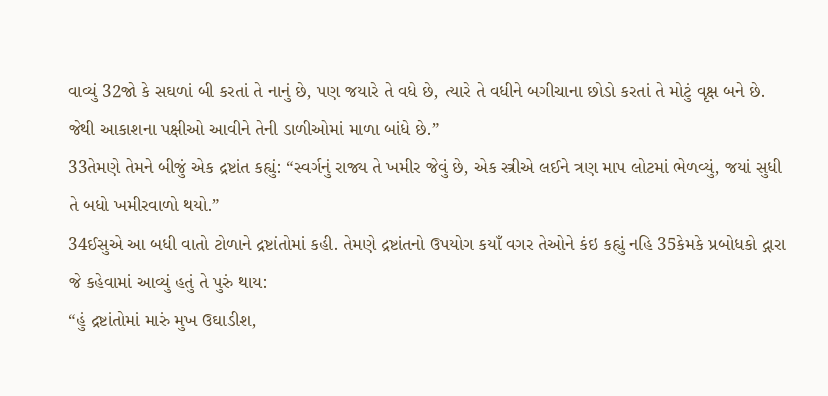વાવ્યું 32જો કે સઘળાં બી કરતાં તે નાનું છે, પણ જયારે તે વધે છે, ત્યારે તે વધીને બગીચાના છોડો કરતાં તે મોટું વૃક્ષ બને છે. જેથી આકાશના પક્ષીઓ આવીને તેની ડાળીઓમાં માળા બાંધે છે.”
33તેમણે તેમને બીજું એક દ્રષ્ટાંત કહ્યું: “સ્વર્ગનું રાજ્ય તે ખમીર જેવું છે, એક સ્ત્રીએ લઈને ત્રણ માપ લોટમાં ભેળવ્યું, જયાં સુધી તે બધો ખમીરવાળો થયો.”
34ઈસુએ આ બધી વાતો ટોળાને દ્રષ્ટાંતોમાં કહી. તેમણે દ્રષ્ટાંતનો ઉપયોગ કયાઁ વગર તેઓને કંઇ કહ્યું નહિ 35કેમકે પ્રબોધકો દ્ગારા જે કહેવામાં આવ્યું હતું તે પુરું થાય:
“હું દ્રષ્ટાંતોમાં મારું મુખ ઉઘાડીશ,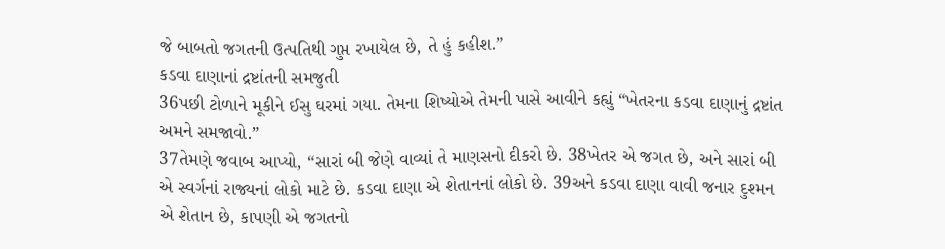જે બાબતો જગતની ઉત્પતિથી ગુપ્ત રખાયેલ છે, તે હું કહીશ.”
કડવા દાણાનાં દ્રષ્ટાંતની સમજુતી
36પછી ટોળાને મૂકીને ઈસુ ઘરમાં ગયા. તેમના શિષ્યોએ તેમની પાસે આવીને કહ્યું “ખેતરના કડવા દાણાનું દ્રષ્ટાંત અમને સમજાવો.”
37તેમણે જવાબ આપ્યો, “સારાં બી જેણે વાવ્યાં તે માણસનો દીકરો છે. 38ખેતર એ જગત છે, અને સારાં બી એ સ્વર્ગનાં રાજ્યનાં લોકો માટે છે. કડવા દાણા એ શેતાનનાં લોકો છે. 39અને કડવા દાણા વાવી જનાર દુશ્મન એ શેતાન છે, કાપણી એ જગતનો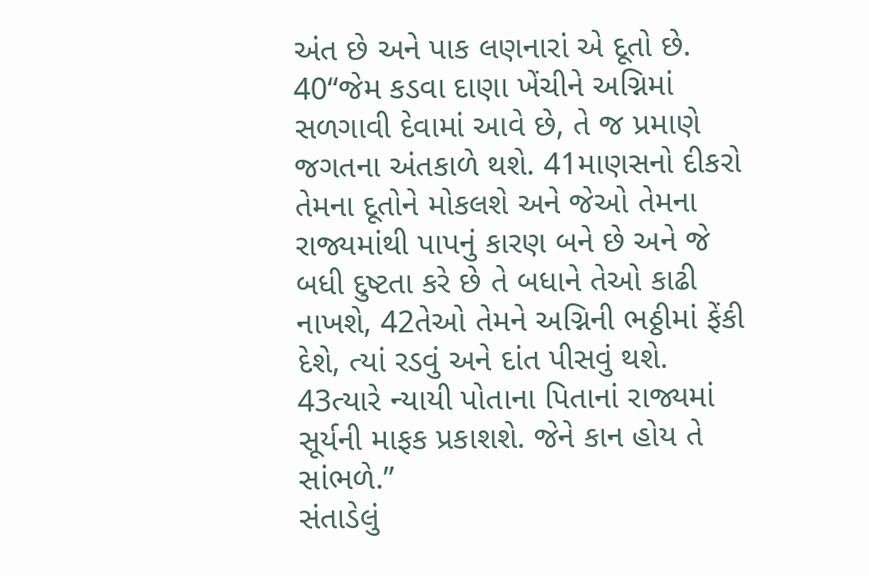અંત છે અને પાક લણનારાં એ દૂતો છે.
40“જેમ કડવા દાણા ખેંચીને અગ્નિમાં સળગાવી દેવામાં આવે છે, તે જ પ્રમાણે જગતના અંતકાળે થશે. 41માણસનો દીકરો તેમના દૂતોને મોકલશે અને જેઓ તેમના રાજ્યમાંથી પાપનું કારણ બને છે અને જે બધી દુષ્ટતા કરે છે તે બધાને તેઓ કાઢી નાખશે, 42તેઓ તેમને અગ્નિની ભઠ્ઠીમાં ફેંકી દેશે, ત્યાં રડવું અને દાંત પીસવું થશે. 43ત્યારે ન્યાયી પોતાના પિતાનાં રાજ્યમાં સૂર્યની માફક પ્રકાશશે. જેને કાન હોય તે સાંભળે.”
સંતાડેલું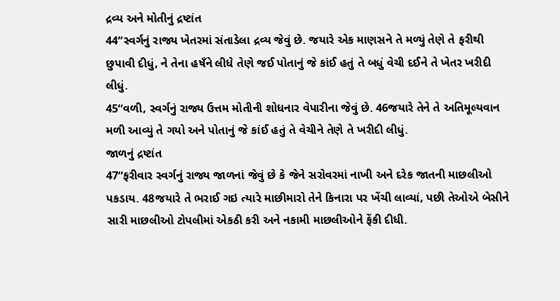દ્રવ્ય અને મોતીનું દ્રષ્ટાંત
44“સ્વર્ગનું રાજ્ય ખેતરમાં સંતાડેલા દ્રવ્ય જેવું છે. જયારે એક માણસને તે મળ્યું તેણે તે ફરીથી છુપાવી દીધું, ને તેના હષઁને લીધે તેણે જઈ પોતાનું જે કાંઈ હતું તે બધું વેચી દઈને તે ખેતર ખરીદી લીધું.
45“વળી, સ્વર્ગનું રાજ્ય ઉત્તમ મોતીની શોધનાર વેપારીના જેવું છે. 46જયારે તેને તે અતિમૂલ્યવાન મળી આવ્યું તે ગયો અને પોતાનું જે કાંઈ હતું તે વેચીને તેણે તે ખરીદી લીધું.
જાળનું દ્રષ્ટાંત
47“ફરીવાર સ્વર્ગનું રાજ્ય જાળનાં જેવું છે કે જેને સરોવરમાં નાખી અને દરેક જાતની માછલીઓ પકડાય. 48જયારે તે ભરાઈ ગઇ ત્યારે માછીમારો તેને કિનારા પર ખેંચી લાવ્યાં, પછી તેઓએ બેસીને સારી માછલીઓ ટોપલીમાં એકઠી કરી અને નકામી માછલીઓને ફેંકી દીધી.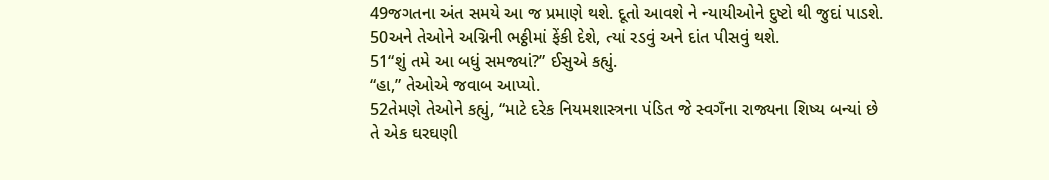49જગતના અંત સમયે આ જ પ્રમાણે થશે. દૂતો આવશે ને ન્યાયીઓને દુષ્ટો થી જુદાં પાડશે. 50અને તેઓને અગ્નિની ભઠ્ઠીમાં ફેંકી દેશે, ત્યાં રડવું અને દાંત પીસવું થશે.
51“શું તમે આ બધું સમજ્યાં?” ઈસુએ કહ્યું.
“હા,” તેઓએ જવાબ આપ્યો.
52તેમણે તેઓને કહ્યું, “માટે દરેક નિયમશાસ્ત્રના પંડિત જે સ્વગઁના રાજ્યના શિષ્ય બન્યાં છે તે એક ઘરઘણી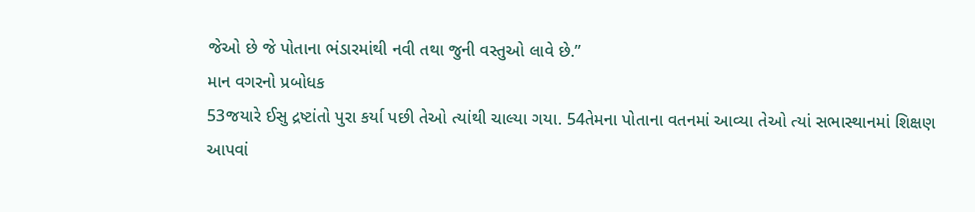જેઓ છે જે પોતાના ભંડારમાંથી નવી તથા જુની વસ્તુઓ લાવે છે.”
માન વગરનો પ્રબોધક
53જયારે ઈસુ દ્રષ્ટાંતો પુરા કર્યા પછી તેઓ ત્યાંથી ચાલ્યા ગયા. 54તેમના પોતાના વતનમાં આવ્યા તેઓ ત્યાં સભાસ્થાનમાં શિક્ષણ આપવાં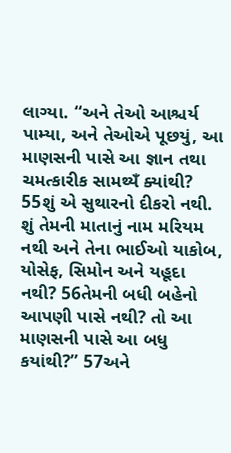લાગ્યા. “અને તેઓ આશ્ચર્ય પામ્યા, અને તેઓએ પૂછયું, આ માણસની પાસે આ જ્ઞાન તથા ચમત્કારીક સામથ્યઁ ક્યાંથી? 55શું એ સુથારનો દીકરો નથી. શું તેમની માતાનું નામ મરિયમ નથી અને તેના ભાઈઓ યાકોબ, યોસેફ, સિમોન અને યહૂદા નથી? 56તેમની બધી બહેનો આપણી પાસે નથી? તો આ માણસની પાસે આ બધુ કયાંથી?” 57અને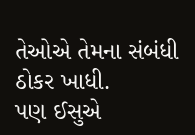તેઓએ તેમના સંબંધી ઠોકર ખાધી.
પણ ઈસુએ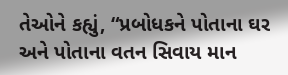તેઓને કહ્યું, “પ્રબોધકને પોતાના ઘર અને પોતાના વતન સિવાય માન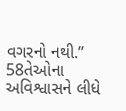વગરનો નથી.”
58તેઓના અવિશ્વાસને લીધે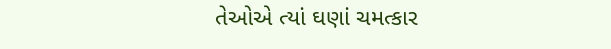તેઓએ ત્યાં ઘણાં ચમત્કાર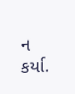ન કર્યા.